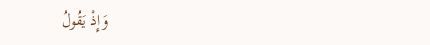وَإِذْ يَقُولُ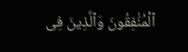ٱلْمُنَٰفِقُونَ وَٱلَّذِينَ فِى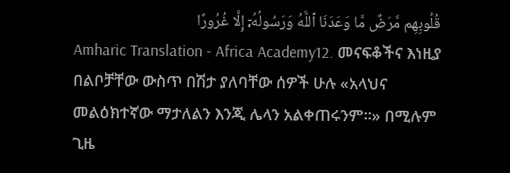قُلُوبِهِم مَّرَضٌ مَّا وَعَدَنَا ٱللَّهُ وَرَسُولُهُۥٓ إِلَّا غُرُورًا
Amharic Translation - Africa Academy12. መናፍቆችና እነዚያ በልቦቻቸው ውስጥ በሽታ ያለባቸው ሰዎች ሁሉ «አላህና መልዕክተኛው ማታለልን እንጂ ሌላን አልቀጠሩንም።» በሚሉም ጊዜ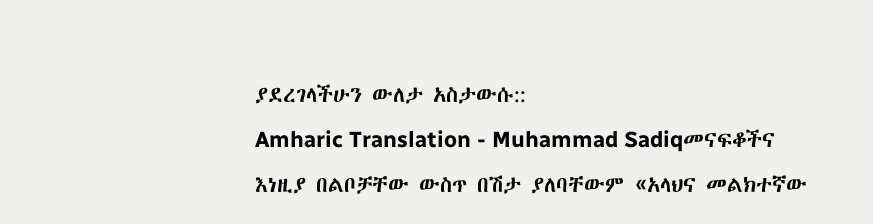ያደረገላችሁን ውለታ አስታውሱ::
Amharic Translation - Muhammad Sadiqመናፍቆችና እነዚያ በልቦቻቸው ውስጥ በሽታ ያለባቸውም «አላህና መልክተኛው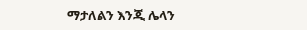ማታለልን እንጂ ሌላን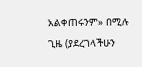አልቀጠሩንም» በሚሉ ጊዜ (ያደረገላችሁን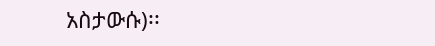አስታውሱ)፡፡